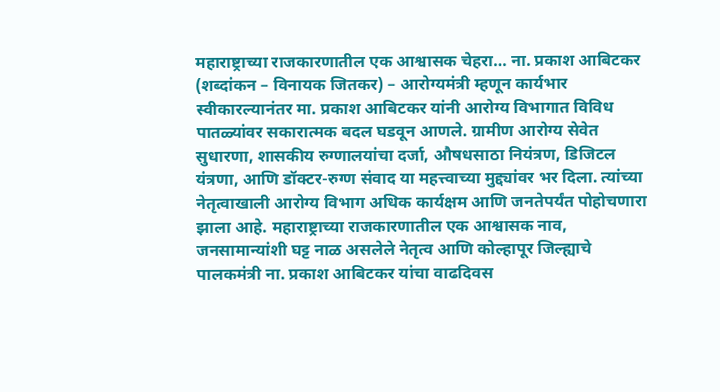महाराष्ट्राच्या राजकारणातील एक आश्वासक चेहरा… ना. प्रकाश आबिटकर
(शब्दांकन – विनायक जितकर) – आरोग्यमंत्री म्हणून कार्यभार स्वीकारल्यानंतर मा. प्रकाश आबिटकर यांनी आरोग्य विभागात विविध पातळ्यांवर सकारात्मक बदल घडवून आणले. ग्रामीण आरोग्य सेवेत सुधारणा, शासकीय रुग्णालयांचा दर्जा, औषधसाठा नियंत्रण, डिजिटल यंत्रणा, आणि डॉक्टर-रुग्ण संवाद या महत्त्वाच्या मुद्द्यांवर भर दिला. त्यांच्या नेतृत्वाखाली आरोग्य विभाग अधिक कार्यक्षम आणि जनतेपर्यंत पोहोचणारा झाला आहे. महाराष्ट्राच्या राजकारणातील एक आश्वासक नाव, जनसामान्यांशी घट्ट नाळ असलेले नेतृत्व आणि कोल्हापूर जिल्ह्याचे पालकमंत्री ना. प्रकाश आबिटकर यांचा वाढदिवस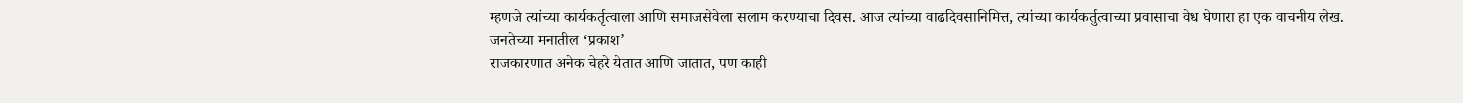म्हणजे त्यांच्या कार्यकर्तृत्वाला आणि समाजसेवेला सलाम करण्याचा दिवस. आज त्यांच्या वाढदिवसानिमित्त, त्यांच्या कार्यकर्तुत्वाच्या प्रवासाचा वेध घेणारा हा एक वाचनीय लेख.
जनतेच्या मनातील ‘प्रकाश’
राजकारणात अनेक चेहरे येतात आणि जातात, पण काही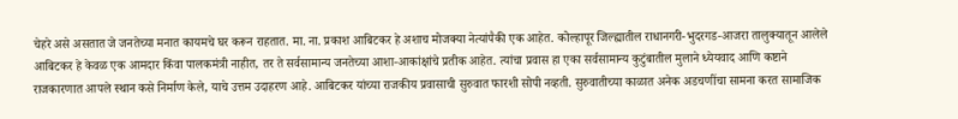चेहरे असे असतात जे जनतेच्या मनात कायमचे घर करून राहतात. मा. ना. प्रकाश आबिटकर हे अशाच मोजक्या नेत्यांपैकी एक आहेत. कोल्हापूर जिल्ह्यातील राधानगरी-भुदरगड-आजरा तालुक्यातून आलेले आबिटकर हे केवळ एक आमदार किंवा पालकमंत्री नाहीत, तर ते सर्वसामान्य जनतेच्या आशा-आकांक्षांचे प्रतीक आहेत. त्यांचा प्रवास हा एका सर्वसामान्य कुटुंबातील मुलाने ध्येयवाद आणि कष्टाने राजकारणात आपले स्थान कसे निर्माण केले, याचे उत्तम उदाहरण आहे. आबिटकर यांच्या राजकीय प्रवासाची सुरुवात फारशी सोपी नव्हती. सुरुवातीच्या काळात अनेक अडचणींचा सामना करत सामाजिक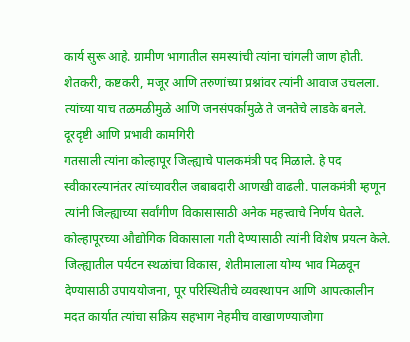कार्य सुरू आहे. ग्रामीण भागातील समस्यांची त्यांना चांगली जाण होती. शेतकरी, कष्टकरी, मजूर आणि तरुणांच्या प्रश्नांवर त्यांनी आवाज उचलला. त्यांच्या याच तळमळीमुळे आणि जनसंपर्कामुळे ते जनतेचे लाडके बनले.
दूरदृष्टी आणि प्रभावी कामगिरी
गतसाली त्यांना कोल्हापूर जिल्ह्याचे पालकमंत्री पद मिळाले. हे पद स्वीकारल्यानंतर त्यांच्यावरील जबाबदारी आणखी वाढली. पालकमंत्री म्हणून त्यांनी जिल्ह्याच्या सर्वांगीण विकासासाठी अनेक महत्त्वाचे निर्णय घेतले. कोल्हापूरच्या औद्योगिक विकासाला गती देण्यासाठी त्यांनी विशेष प्रयत्न केले. जिल्ह्यातील पर्यटन स्थळांचा विकास, शेतीमालाला योग्य भाव मिळवून देण्यासाठी उपाययोजना, पूर परिस्थितीचे व्यवस्थापन आणि आपत्कालीन मदत कार्यात त्यांचा सक्रिय सहभाग नेहमीच वाखाणण्याजोगा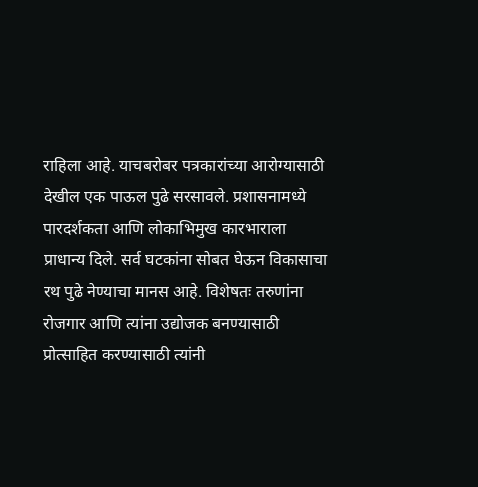राहिला आहे. याचबरोबर पत्रकारांच्या आरोग्यासाठी देखील एक पाऊल पुढे सरसावले. प्रशासनामध्ये पारदर्शकता आणि लोकाभिमुख कारभाराला प्राधान्य दिले. सर्व घटकांना सोबत घेऊन विकासाचा रथ पुढे नेण्याचा मानस आहे. विशेषतः तरुणांना रोजगार आणि त्यांना उद्योजक बनण्यासाठी प्रोत्साहित करण्यासाठी त्यांनी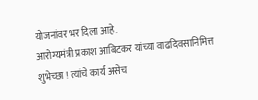योजनांवर भर दिला आहे.
आरोग्यमंत्री प्रकाश आबिटकर यांच्या वाढदिवसानिमित्त शुभेच्छा ! त्यांचे कार्य असेच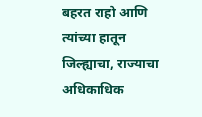बहरत राहो आणि त्यांच्या हातून जिल्ह्याचा, राज्याचा अधिकाधिक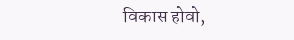विकास होवो,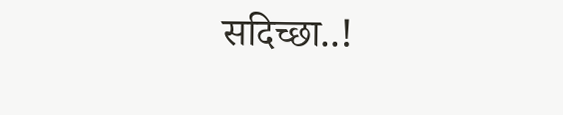सदिच्छा..!